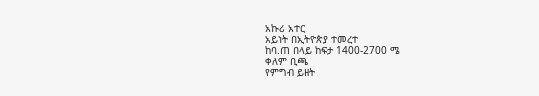አኩሪ አተር
አይነት በኢትዮጵያ ተመረተ
ከባ.ጠ በላይ ከፍታ 1400-2700 ሜ
ቀለም ቢጫ
የምግብ ይዘት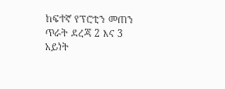ከፍተኛ የፕሮቲን መጠን
ጥራት ደረጃ 2 እና 3
አይነት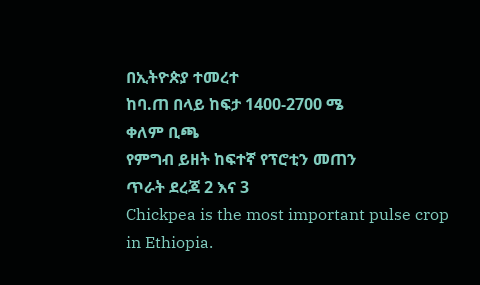በኢትዮጵያ ተመረተ
ከባ.ጠ በላይ ከፍታ 1400-2700 ሜ
ቀለም ቢጫ
የምግብ ይዘት ከፍተኛ የፕሮቲን መጠን
ጥራት ደረጃ 2 እና 3
Chickpea is the most important pulse crop in Ethiopia.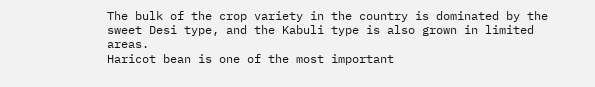The bulk of the crop variety in the country is dominated by the sweet Desi type, and the Kabuli type is also grown in limited areas.
Haricot bean is one of the most important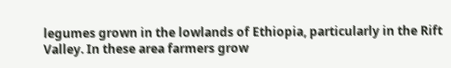legumes grown in the lowlands of Ethiopia, particularly in the Rift Valley. In these area farmers grow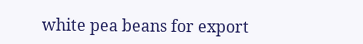white pea beans for export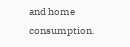and home consumption.